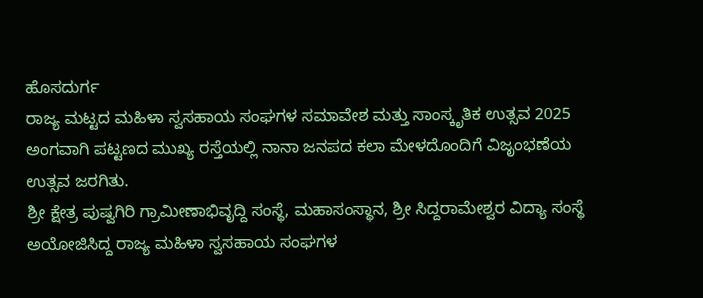ಹೊಸದುರ್ಗ
ರಾಜ್ಯ ಮಟ್ಟದ ಮಹಿಳಾ ಸ್ವಸಹಾಯ ಸಂಘಗಳ ಸಮಾವೇಶ ಮತ್ತು ಸಾಂಸ್ಕೃತಿಕ ಉತ್ಸವ 2025 ಅಂಗವಾಗಿ ಪಟ್ಟಣದ ಮುಖ್ಯ ರಸ್ತೆಯಲ್ಲಿ ನಾನಾ ಜನಪದ ಕಲಾ ಮೇಳದೊಂದಿಗೆ ವಿಜೃಂಭಣೆಯ ಉತ್ಸವ ಜರಗಿತು.
ಶ್ರೀ ಕ್ಷೇತ್ರ ಪುಷ್ವಗಿರಿ ಗ್ರಾಮೀಣಾಭಿವೃದ್ದಿ ಸಂಸ್ಥೆ, ಮಹಾಸಂಸ್ಥಾನ, ಶ್ರೀ ಸಿದ್ದರಾಮೇಶ್ವರ ವಿದ್ಯಾ ಸಂಸ್ಥೆ ಅಯೋಜಿಸಿದ್ದ ರಾಜ್ಯ ಮಹಿಳಾ ಸ್ವಸಹಾಯ ಸಂಘಗಳ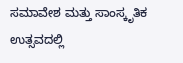ಸಮಾವೇಶ ಮತ್ತು ಸಾಂಸ್ಕೃತಿಕ ಉತ್ಸವದಲ್ಲಿ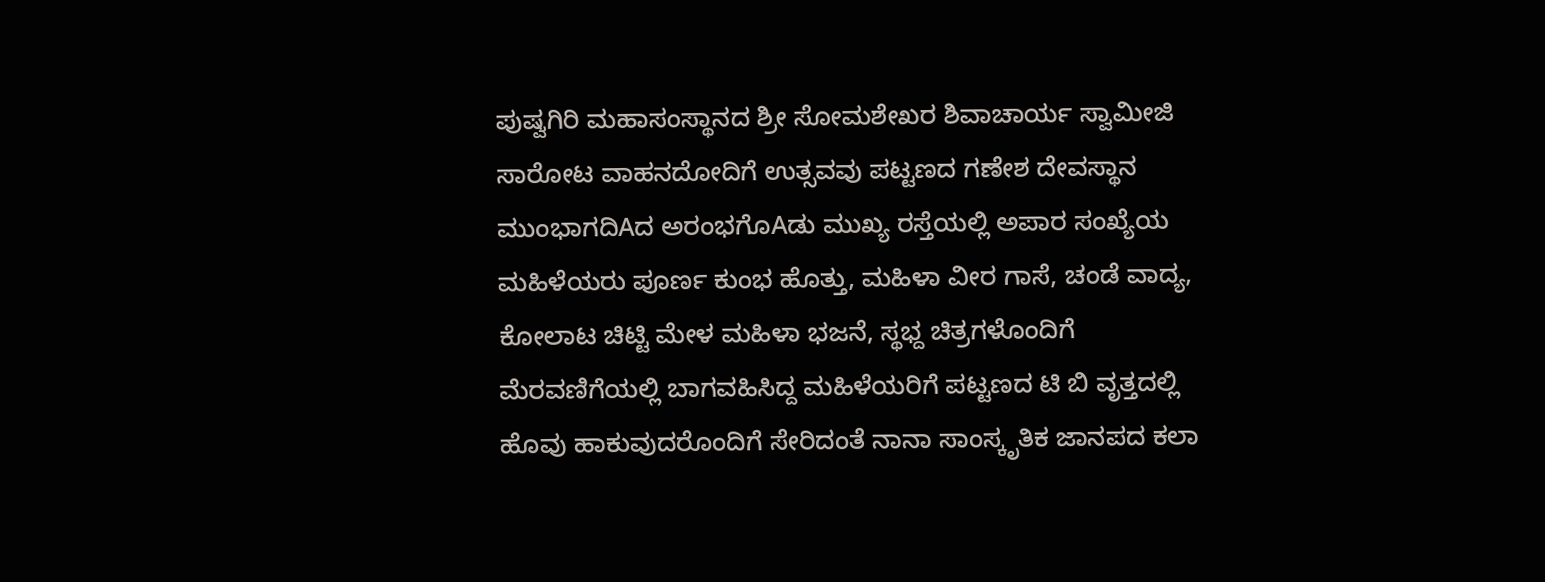ಪುಷ್ವಗಿರಿ ಮಹಾಸಂಸ್ಥಾನದ ಶ್ರೀ ಸೋಮಶೇಖರ ಶಿವಾಚಾರ್ಯ ಸ್ವಾಮೀಜಿ ಸಾರೋಟ ವಾಹನದೋದಿಗೆ ಉತ್ಸವವು ಪಟ್ಟಣದ ಗಣೇಶ ದೇವಸ್ಥಾನ ಮುಂಭಾಗದಿAದ ಅರಂಭಗೊAಡು ಮುಖ್ಯ ರಸ್ತೆಯಲ್ಲಿ ಅಪಾರ ಸಂಖ್ಯೆಯ ಮಹಿಳೆಯರು ಪೂರ್ಣ ಕುಂಭ ಹೊತ್ತು, ಮಹಿಳಾ ವೀರ ಗಾಸೆ, ಚಂಡೆ ವಾದ್ಯ, ಕೋಲಾಟ ಚಿಟ್ಟಿ ಮೇಳ ಮಹಿಳಾ ಭಜನೆ, ಸ್ಥಭ್ದ ಚಿತ್ರಗಳೊಂದಿಗೆ ಮೆರವಣಿಗೆಯಲ್ಲಿ ಬಾಗವಹಿಸಿದ್ದ ಮಹಿಳೆಯರಿಗೆ ಪಟ್ಟಣದ ಟಿ ಬಿ ವೃತ್ತದಲ್ಲಿ ಹೊವು ಹಾಕುವುದರೊಂದಿಗೆ ಸೇರಿದಂತೆ ನಾನಾ ಸಾಂಸ್ಕೃತಿಕ ಜಾನಪದ ಕಲಾ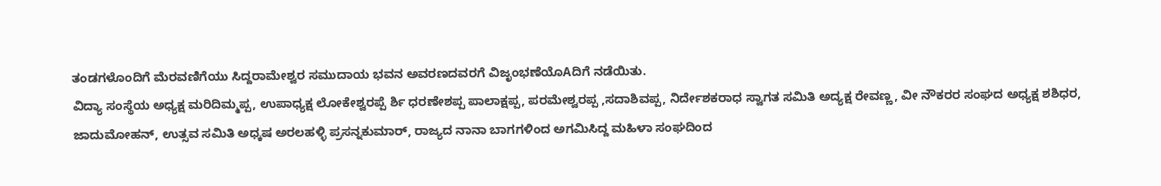ತಂಡಗಳೊಂದಿಗೆ ಮೆರವಣಿಗೆಯು ಸಿದ್ದರಾಮೇಶ್ವರ ಸಮುದಾಯ ಭವನ ಅವರಣದವರಗೆ ವಿಜೃಂಭಣೆಯೊAದಿಗೆ ನಡೆಯಿತು.
ವಿದ್ಯಾ ಸಂಸ್ಥೆಯ ಅಧ್ಯಕ್ಷ ಮರಿದಿಮ್ಮಪ್ಪ, ಉಪಾಧ್ಯಕ್ಷ ಲೋಕೇಶ್ವರಪ್ಪೆ ರ್ಶಿ ಧರಣೇಶಪ್ಪ ಪಾಲಾಕ್ಷಪ್ಪ, ಪರಮೇಶ್ವರಪ್ಪ ,ಸದಾಶಿವಪ್ಪ, ನಿರ್ದೇಶಕರಾಧ ಸ್ವಾಗತ ಸಮಿತಿ ಅದ್ಯಕ್ಷ ರೇವಣ್ಣ, ವೀ ನೌಕರರ ಸಂಘದ ಅಧ್ಯಕ್ಷ ಶಶಿಧರ, ಜಾದುಮೋಹನ್, ಉತ್ಸವ ಸಮಿತಿ ಅಧ್ಕಷ ಅರಲಹಳ್ಳಿ ಪ್ರಸನ್ನಕುಮಾರ್, ರಾಜ್ಯದ ನಾನಾ ಬಾಗಗಳಿಂದ ಅಗಮಿಸಿದ್ದ ಮಹಿಳಾ ಸಂಘದಿಂದ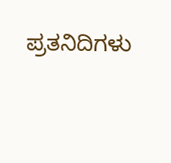ಪ್ರತನಿದಿಗಳು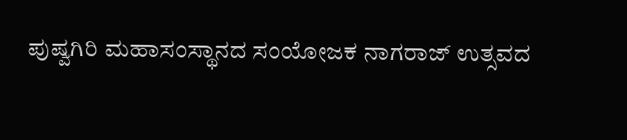ಪುಷ್ವಗಿರಿ ಮಹಾಸಂಸ್ಥಾನದ ಸಂಯೋಜಕ ನಾಗರಾಜ್ ಉತ್ಸವದ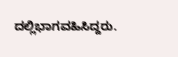ದಲ್ಲಿಭಾಗವಹಿಸಿದ್ದರು.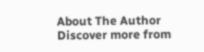About The Author
Discover more from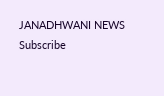JANADHWANI NEWS
Subscribe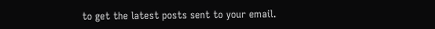to get the latest posts sent to your email.